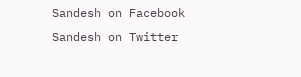Sandesh on Facebook Sandesh on Twitter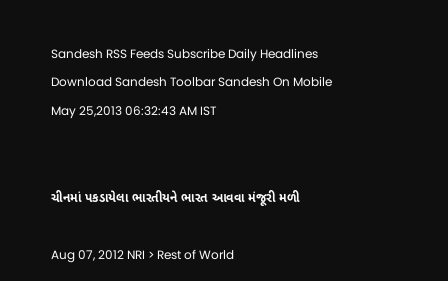Sandesh RSS Feeds Subscribe Daily Headlines Download Sandesh Toolbar Sandesh On Mobile
May 25,2013 06:32:43 AM IST


ચીનમાં પકડાયેલા ભારતીયને ભારત આવવા મંજૂરી મળી

Aug 07, 2012 NRI > Rest of World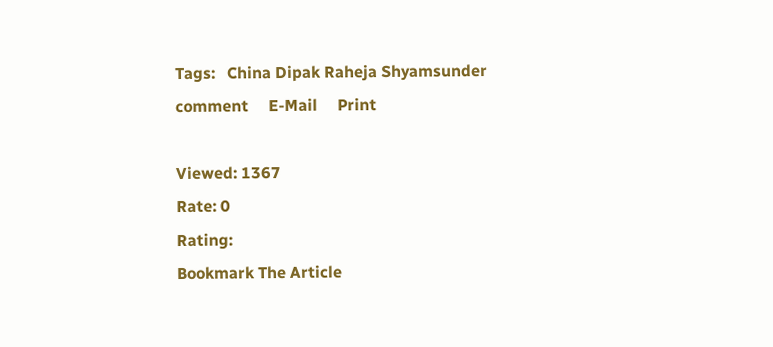Tags:   China Dipak Raheja Shyamsunder comment     E-Mail     Print

Viewed: 1367
Rate: 0
Rating:
Bookmark The Article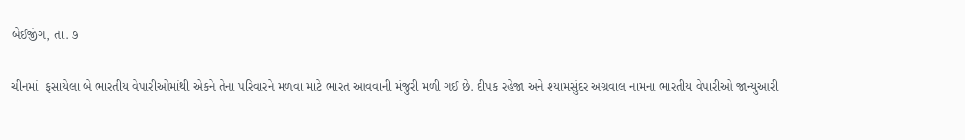બેઈજીંગ, તા. ૭

ચીનમાં  ફસાયેલા બે ભારતીય વેપારીઓમાંથી એકને તેના પરિવારને મળવા માટે ભારત આવવાની મંજુરી મળી ગઈ છે. દીપક રહેજા અને શ્યામસુંદર અગ્રવાલ નામના ભારતીય વેપારીઓ જાન્યુઆરી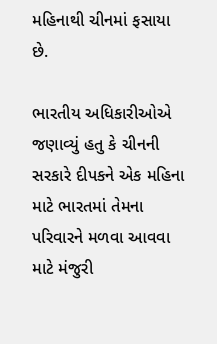મહિનાથી ચીનમાં ફસાયા છે.

ભારતીય અધિકારીઓએ જણાવ્યું હતુ કે ચીનની સરકારે દીપકને એક મહિના માટે ભારતમાં તેમના પરિવારને મળવા આવવા માટે મંજુરી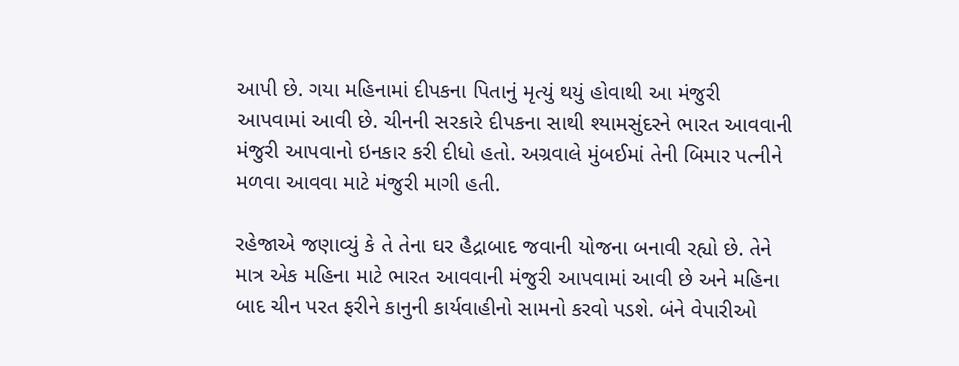આપી છે. ગયા મહિનામાં દીપકના પિતાનું મૃત્યું થયું હોવાથી આ મંજુરી આપવામાં આવી છે. ચીનની સરકારે દીપકના સાથી શ્યામસુંદરને ભારત આવવાની મંજુરી આપવાનો ઇનકાર કરી દીધો હતો. અગ્રવાલે મુંબઈમાં તેની બિમાર પત્નીને મળવા આવવા માટે મંજુરી માગી હતી.

રહેજાએ જણાવ્યું કે તે તેના ઘર હૈદ્રાબાદ જવાની યોજના બનાવી રહ્યો છે. તેને માત્ર એક મહિના માટે ભારત આવવાની મંજુરી આપવામાં આવી છે અને મહિના બાદ ચીન પરત ફરીને કાનુની કાર્યવાહીનો સામનો કરવો પડશે. બંને વેપારીઓ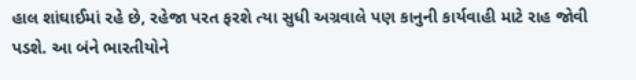હાલ શાંઘાઈમાં રહે છે, રહેજા પરત ફરશે ત્યા સુધી અગ્રવાલે પણ કાનુની કાર્યવાહી માટે રાહ જોવી પડશે. આ બંને ભારતીયોને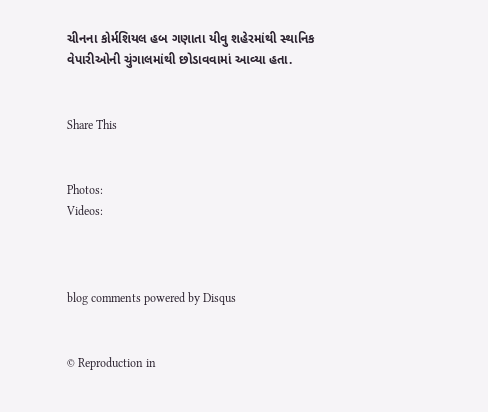ચીનના કોર્મશિયલ હબ ગણાતા યીવુ શહેરમાંથી સ્થાનિક વેપારીઓની ચુંગાલમાંથી છોડાવવામાં આવ્યા હતા.


Share This


Photos:
Videos:



blog comments powered by Disqus


© Reproduction in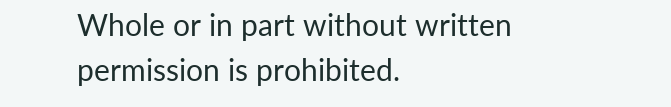Whole or in part without written permission is prohibited.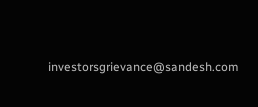investorsgrievance@sandesh.com